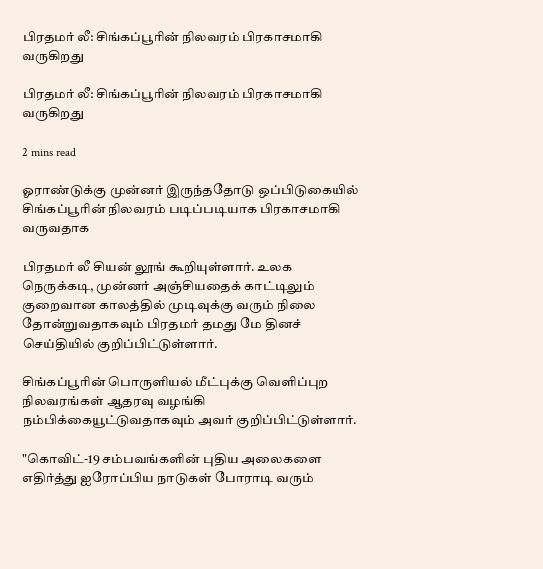பிரதமர் லீ: சிங்கப்பூரின் நிலவரம் பிரகாசமாகி வருகிறது

பிரதமர் லீ: சிங்கப்பூரின் நிலவரம் பிரகாசமாகி வருகிறது

2 mins read

ஓராண்டுக்கு முன்னர் இருந்ததோடு ஒப்பிடுகையில் சிங்கப்பூரின் நிலவரம் படிப்படியாக பிரகாசமாகி வருவதாக

பிரதமர் லீ சியன் லூங் கூறியுள்ளார். உலக நெருக்கடி, முன்னர் அஞ்சியதைக் காட்டிலும் குறைவான காலத்தில் முடிவுக்கு வரும் நிலை தோன்றுவதாகவும் பிரதமர் தமது மே தினச் செய்தியில் குறிப்பிட்டுள்ளார்.

சிங்கப்பூரின் பொருளியல் மீட்புக்கு வெளிப்புற நிலவரங்கள் ஆதரவு வழங்கி நம்பிக்கையூட்டுவதாகவும் அவர் குறிப்பிட்டுள்ளார்.

"கொவிட்-19 சம்பவங்களின் புதிய அலைகளை எதிர்த்து ஐரோப்பிய நாடுகள் போராடி வரும்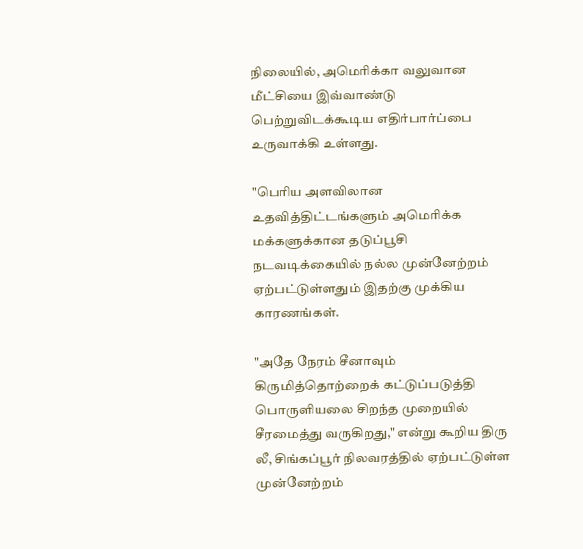நிலையில், அமெரிக்கா வலுவான மீட்சியை இவ்வாண்டு பெற்றுவிடக்கூடிய எதிர்பார்ப்பை உருவாக்கி உள்ளது.

"பெரிய அளவிலான உதவித்திட்டங்களும் அமெரிக்க மக்களுக்கான தடுப்பூசி நடவடிக்கையில் நல்ல முன்னேற்றம் ஏற்பட்டுள்ளதும் இதற்கு முக்கிய காரணங்கள்.

"அதே நேரம் சீனாவும் கிருமித்தொற்றைக் கட்டுப்படுத்தி பொருளியலை சிறந்த முறையில் சீரமைத்து வருகிறது," என்று கூறிய திரு லீ, சிங்கப்பூர் நிலவரத்தில் ஏற்பட்டுள்ள முன்னேற்றம்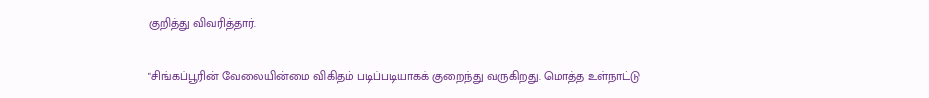குறித்து விவரித்தார்.

"சிங்கப்பூரின் வேலையின்மை விகிதம் படிப்படியாகக் குறைந்து வருகிறது. மொத்த உள்நாட்டு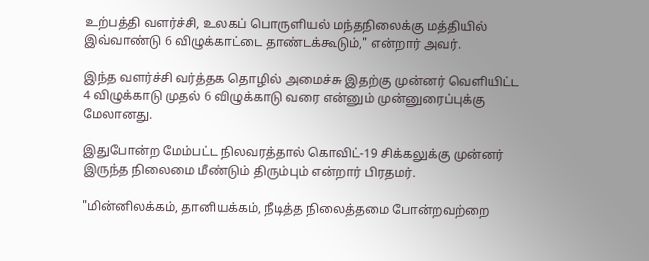உற்பத்தி வளர்ச்சி, உலகப் பொருளியல் மந்தநிலைக்கு மத்தியில் இவ்வாண்டு 6 விழுக்காட்டை தாண்டக்கூடும்," என்றார் அவர்.

இந்த வளர்ச்சி வர்த்தக தொழில் அமைச்சு இதற்கு முன்னர் வெளியிட்ட 4 விழுக்காடு முதல் 6 விழுக்காடு வரை என்னும் முன்னுரைப்புக்கு மேலானது.

இதுபோன்ற மேம்பட்ட நிலவரத்தால் கொவிட்-19 சிக்கலுக்கு முன்னர் இருந்த நிலைமை மீண்டும் திரும்பும் என்றார் பிரதமர்.

"மின்னிலக்கம், தானியக்கம், நீடித்த நிலைத்தமை போன்றவற்றை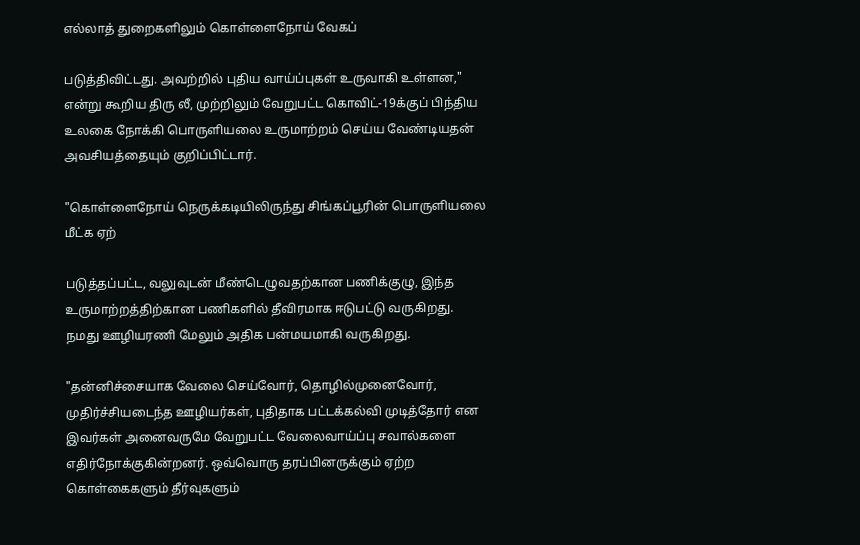எல்லாத் துறைகளிலும் கொள்ளைநோய் வேகப்

படுத்திவிட்டது. அவற்றில் புதிய வாய்ப்புகள் உருவாகி உள்ளன," என்று கூறிய திரு லீ, முற்றிலும் வேறுபட்ட கொவிட்-19க்குப் பிந்திய உலகை நோக்கி பொருளியலை உருமாற்றம் செய்ய வேண்டியதன் அவசியத்தையும் குறிப்பிட்டார்.

"கொள்ளைநோய் நெருக்கடியிலிருந்து சிங்கப்பூரின் பொருளியலை மீட்க ஏற்

படுத்தப்பட்ட, வலுவுடன் மீண்டெழுவதற்கான பணிக்குழு, இந்த உருமாற்றத்திற்கான பணிகளில் தீவிரமாக ஈடுபட்டு வருகிறது. நமது ஊழியரணி மேலும் அதிக பன்மயமாகி வருகிறது.

"தன்னிச்சையாக வேலை செய்வோர், தொழில்முனைவோர், முதிர்ச்சியடைந்த ஊழியர்கள், புதிதாக பட்டக்கல்வி முடித்தோர் என இவர்கள் அனைவருமே வேறுபட்ட வேலைவாய்ப்பு சவால்களை எதிர்நோக்குகின்றனர். ஒவ்வொரு தரப்பினருக்கும் ஏற்ற கொள்கைகளும் தீர்வுகளும்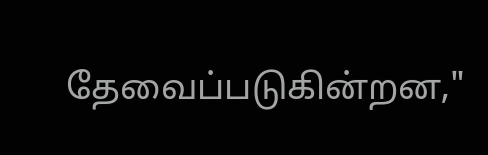தேவைப்படுகின்றன,"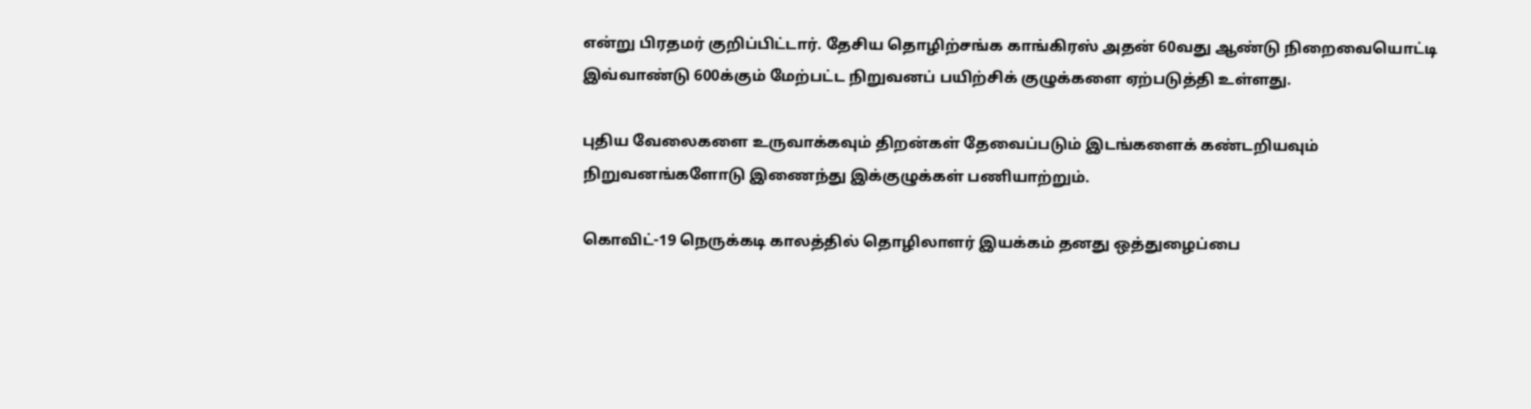என்று பிரதமர் குறிப்பிட்டார். தேசிய தொழிற்சங்க காங்கிரஸ் அதன் 60வது ஆண்டு நிறைவையொட்டி இவ்வாண்டு 600க்கும் மேற்பட்ட நிறுவனப் பயிற்சிக் குழுக்களை ஏற்படுத்தி உள்ளது.

புதிய வேலைகளை உருவாக்கவும் திறன்கள் தேவைப்படும் இடங்களைக் கண்டறியவும் நிறுவனங்களோடு இணைந்து இக்குழுக்கள் பணியாற்றும்.

கொவிட்-19 நெருக்கடி காலத்தில் தொழிலாளர் இயக்கம் தனது ஒத்துழைப்பை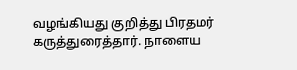வழங்கியது குறித்து பிரதமர் கருத்துரைத்தார். நாளைய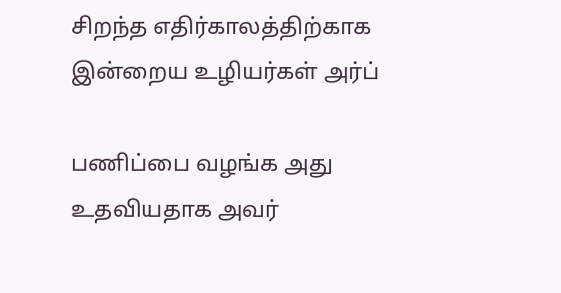சிறந்த எதிர்காலத்திற்காக இன்றைய உழியர்கள் அர்ப்

பணிப்பை வழங்க அது உதவியதாக அவர்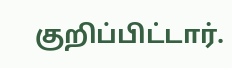குறிப்பிட்டார்.